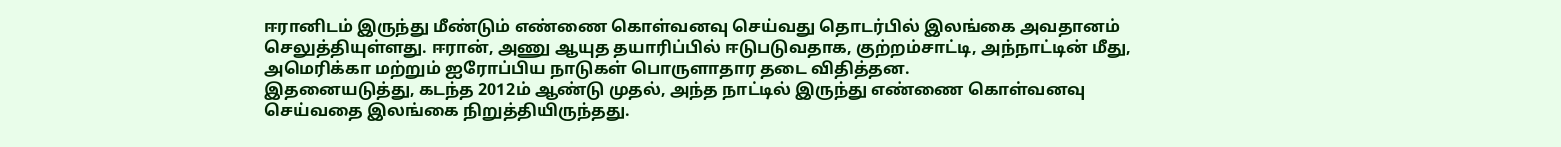ஈரானிடம் இருந்து மீண்டும் எண்ணை கொள்வனவு செய்வது தொடர்பில் இலங்கை அவதானம் செலுத்தியுள்ளது. ஈரான், அணு ஆயுத தயாரிப்பில் ஈடுபடுவதாக, குற்றம்சாட்டி, அந்நாட்டின் மீது, அமெரிக்கா மற்றும் ஐரோப்பிய நாடுகள் பொருளாதார தடை விதித்தன.
இதனையடுத்து, கடந்த 2012ம் ஆண்டு முதல், அந்த நாட்டில் இருந்து எண்ணை கொள்வனவு செய்வதை இலங்கை நிறுத்தியிருந்தது.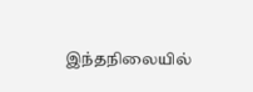இந்தநிலையில்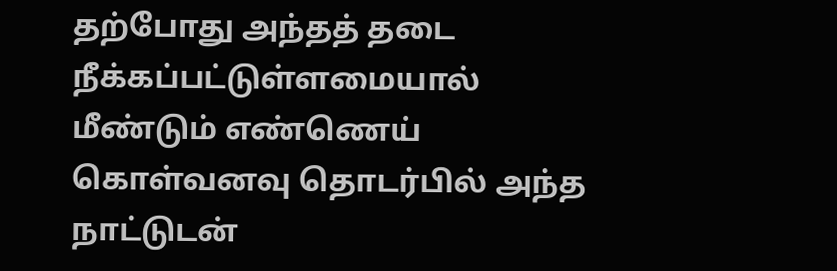தற்போது அந்தத் தடை நீக்கப்பட்டுள்ளமையால் மீண்டும் எண்ணெய் கொள்வனவு தொடர்பில் அந்த நாட்டுடன்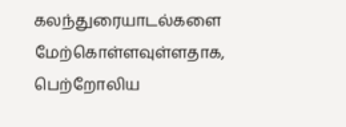கலந்துரையாடல்களை மேற்கொள்ளவுள்ளதாக, பெற்றோலிய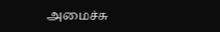அமைச்சு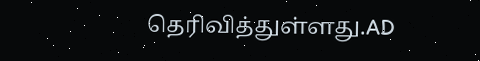தெரிவித்துள்ளது.AD